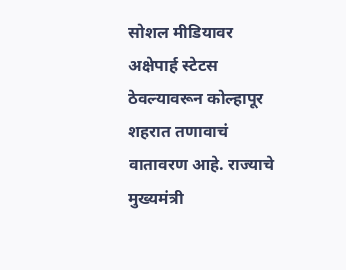सोशल मीडियावर अक्षेपार्ह स्टेटस ठेवल्यावरून कोल्हापूर शहरात तणावाचं वातावरण आहे. राज्याचे मुख्यमंत्री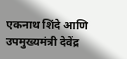एकनाथ शिंदे आणि उपमुख्यमंत्री देवेंद्र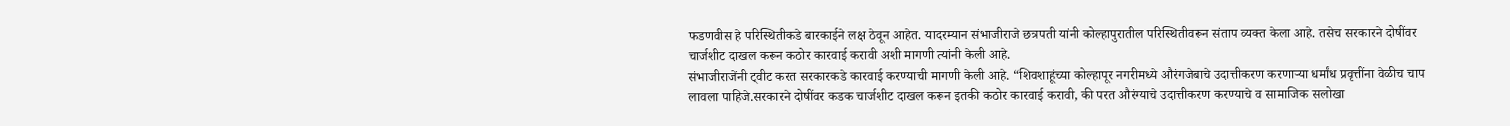फडणवीस हे परिस्थितीकडे बारकाईने लक्ष ठेवून आहेत. यादरम्यान संभाजीराजे छत्रपती यांनी कोल्हापुरातील परिस्थितीवरून संताप व्यक्त केला आहे. तसेच सरकारने दोषींवर चार्जशीट दाखल करून कठोर कारवाई करावी अशी मागणी त्यांनी केली आहे.
संभाजीराजेंनी ट्वीट करत सरकारकडे कारवाई करण्याची मागणी केली आहे. “शिवशाहूंच्या कोल्हापूर नगरीमध्ये औरंगजेबाचे उदात्तीकरण करणाऱ्या धर्मांध प्रवृत्तींना वेळीच चाप लावला पाहिजे.सरकारने दोषींवर कडक चार्जशीट दाखल करून इतकी कठोर कारवाई करावी, की परत औरंग्याचे उदात्तीकरण करण्याचे व सामाजिक सलोखा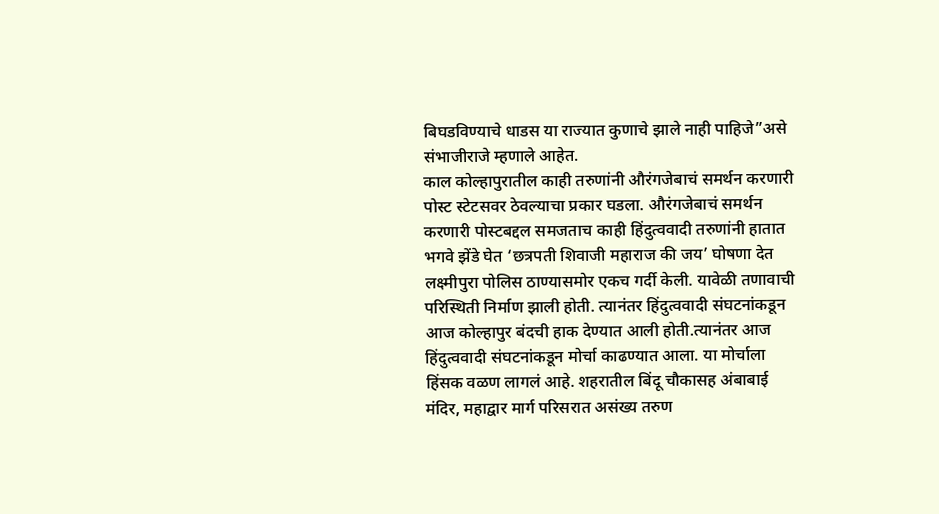बिघडविण्याचे धाडस या राज्यात कुणाचे झाले नाही पाहिजे”असे संभाजीराजे म्हणाले आहेत.
काल कोल्हापुरातील काही तरुणांनी औरंगजेबाचं समर्थन करणारी पोस्ट स्टेटसवर ठेवल्याचा प्रकार घडला. औरंगजेबाचं समर्थन करणारी पोस्टबद्दल समजताच काही हिंदुत्ववादी तरुणांनी हातात भगवे झेंडे घेत ‘छत्रपती शिवाजी महाराज की जय’ घोषणा देत लक्ष्मीपुरा पोलिस ठाण्यासमोर एकच गर्दी केली. यावेळी तणावाची परिस्थिती निर्माण झाली होती. त्यानंतर हिंदुत्ववादी संघटनांकडून आज कोल्हापुर बंदची हाक देण्यात आली होती.त्यानंतर आज हिंदुत्ववादी संघटनांकडून मोर्चा काढण्यात आला. या मोर्चाला हिंसक वळण लागलं आहे. शहरातील बिंदू चौकासह अंबाबाई मंदिर, महाद्वार मार्ग परिसरात असंख्य तरुण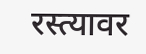रस्त्यावर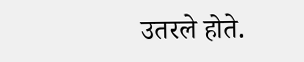उतरले होते.